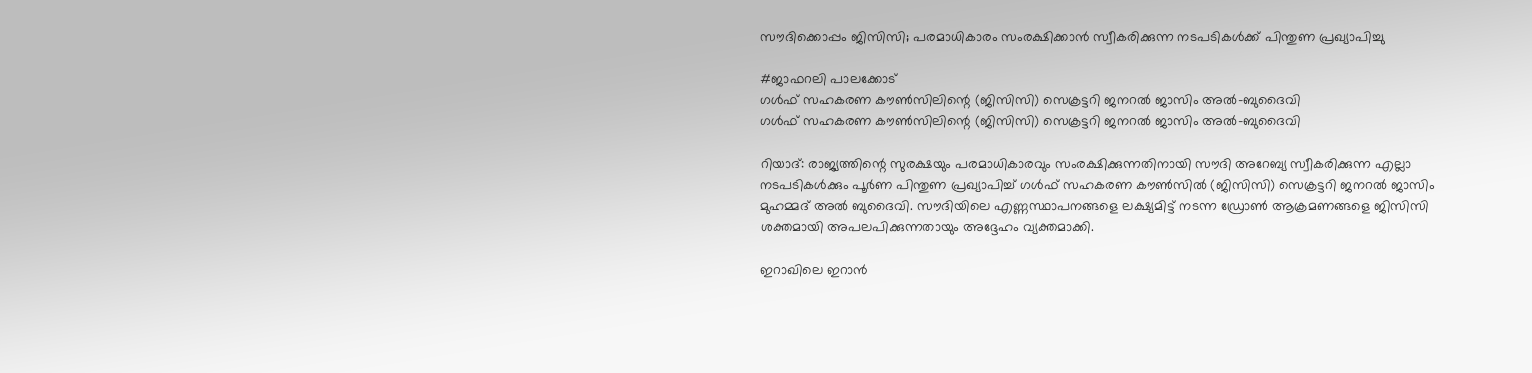സൗദിക്കൊപ്പം ജിസിസി; പരമാധികാരം സംരക്ഷിക്കാൻ സ്വീകരിക്കുന്ന നടപടികൾക്ക് പിന്തുണ പ്രഖ്യാപിച്ചു

#ജാഫറലി പാലക്കോട്
ഗൾഫ് സഹകരണ കൗൺസിലിന്റെ (ജിസിസി) സെക്രട്ടറി ജനറൽ ജാസിം അൽ-ബുദൈവി
ഗൾഫ് സഹകരണ കൗൺസിലിന്റെ (ജിസിസി) സെക്രട്ടറി ജനറൽ ജാസിം അൽ-ബുദൈവി

റിയാദ്: രാജ്യത്തിന്റെ സുരക്ഷയും പരമാധികാരവും സംരക്ഷിക്കുന്നതിനായി സൗദി അറേബ്യ സ്വീകരിക്കുന്ന എല്ലാ നടപടികൾക്കും പൂർണ പിന്തുണ പ്രഖ്യാപിച്ച് ഗൾഫ് സഹകരണ കൗൺസിൽ (ജിസിസി) സെക്രട്ടറി ജനറൽ ജാസിം മുഹമ്മദ് അൽ ബുദൈവി. സൗദിയിലെ എണ്ണസ്ഥാപനങ്ങളെ ലക്ഷ്യമിട്ട് നടന്ന ഡ്രോൺ ആക്രമണങ്ങളെ ജിസിസി ശക്തമായി അപലപിക്കുന്നതായും അദ്ദേഹം വ്യക്തമാക്കി.

ഇറാഖിലെ ഇറാൻ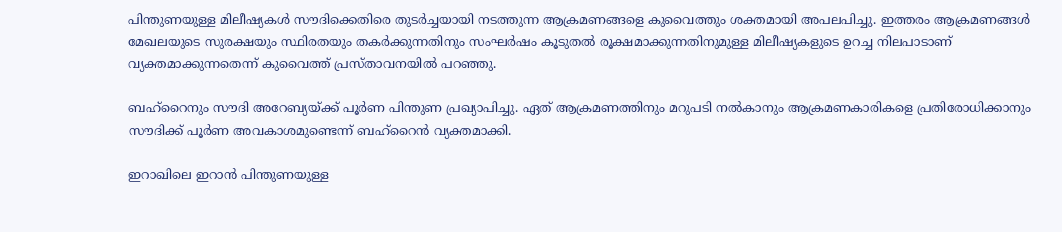പിന്തുണയുള്ള മിലീഷ്യകൾ സൗദിക്കെതിരെ തുടർച്ചയായി നടത്തുന്ന ആക്രമണങ്ങളെ കുവൈത്തും ശക്തമായി അപലപിച്ചു. ഇത്തരം ആക്രമണങ്ങൾ മേഖലയുടെ സുരക്ഷയും സ്ഥിരതയും തകർക്കുന്നതിനും സംഘർഷം കൂടുതൽ രൂക്ഷമാക്കുന്നതിനുമുള്ള മിലീഷ്യകളുടെ ഉറച്ച നിലപാടാണ് വ്യക്തമാക്കുന്നതെന്ന് കുവൈത്ത് പ്രസ്താവനയിൽ പറഞ്ഞു.

ബഹ്റൈനും സൗദി അറേബ്യയ്ക്ക് പൂർണ പിന്തുണ പ്രഖ്യാപിച്ചു. ഏത് ആക്രമണത്തിനും മറുപടി നൽകാനും ആക്രമണകാരികളെ പ്രതിരോധിക്കാനും സൗദിക്ക് പൂർണ അവകാശമുണ്ടെന്ന് ബഹ്റൈൻ വ്യക്തമാക്കി.

ഇറാഖിലെ ഇറാൻ പിന്തുണയുള്ള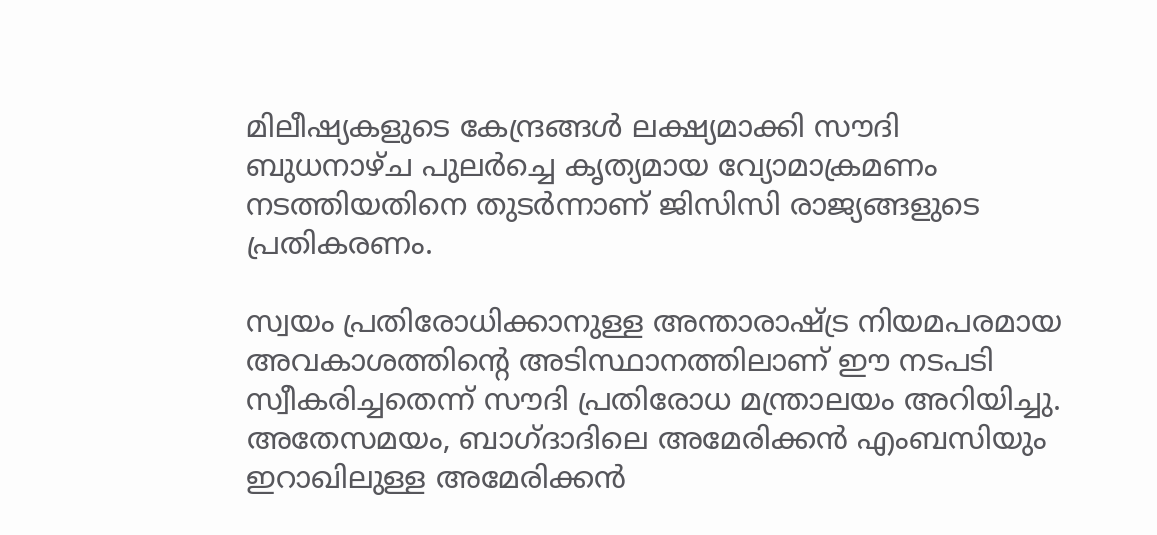മിലീഷ്യകളുടെ കേന്ദ്രങ്ങൾ ലക്ഷ്യമാക്കി സൗദി ബുധനാഴ്ച പുലർച്ചെ കൃത്യമായ വ്യോമാക്രമണം നടത്തിയതിനെ തുടർന്നാണ് ജിസിസി രാജ്യങ്ങളുടെ പ്രതികരണം.

സ്വയം പ്രതിരോധിക്കാനുള്ള അന്താരാഷ്ട്ര നിയമപരമായ അവകാശത്തിന്റെ അടിസ്ഥാനത്തിലാണ് ഈ നടപടി സ്വീകരിച്ചതെന്ന് സൗദി പ്രതിരോധ മന്ത്രാലയം അറിയിച്ചു. അതേസമയം, ബാഗ്ദാദിലെ അമേരിക്കൻ എംബസിയും ഇറാഖിലുള്ള അമേരിക്കൻ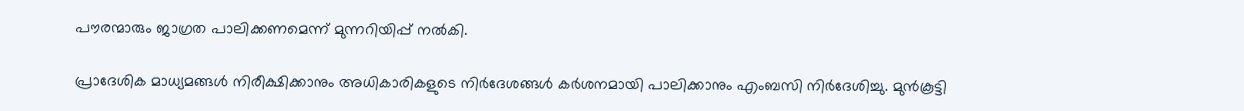പൗരന്മാരും ജാഗ്രത പാലിക്കണമെന്ന് മുന്നറിയിപ്പ് നൽകി.

പ്രാദേശിക മാധ്യമങ്ങൾ നിരീക്ഷിക്കാനും അധികാരികളുടെ നിർദേശങ്ങൾ കർശനമായി പാലിക്കാനും എംബസി നിർദേശിച്ചു. മുൻകൂട്ടി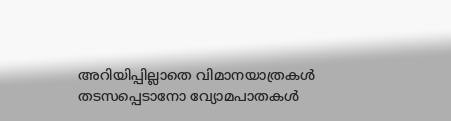അറിയിപ്പില്ലാതെ വിമാനയാത്രകൾ തടസപ്പെടാനോ വ്യോമപാതകൾ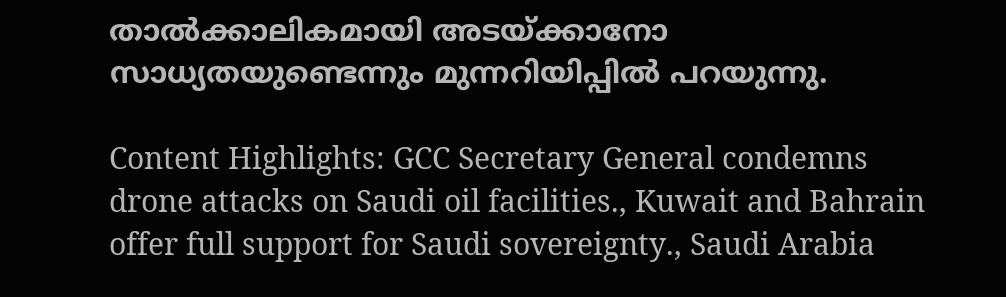താൽക്കാലികമായി അടയ്ക്കാനോ സാധ്യതയുണ്ടെന്നും മുന്നറിയിപ്പിൽ പറയുന്നു.

Content Highlights: GCC Secretary General condemns drone attacks on Saudi oil facilities., Kuwait and Bahrain offer full support for Saudi sovereignty., Saudi Arabia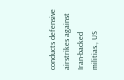conducts defensive airstrikes against Iran-backed militias., US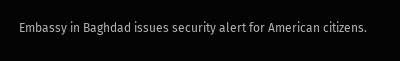Embassy in Baghdad issues security alert for American citizens.